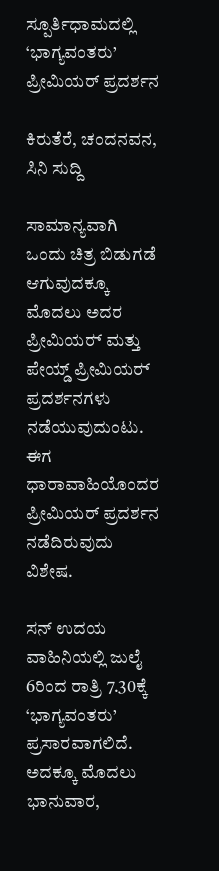ಸ್ಪೂರ್ತಿಧಾಮದಲ್ಲಿ ‘ಭಾಗ್ಯವಂತರು’ ಪ್ರೀಮಿಯರ್ ಪ್ರದರ್ಶನ

ಕಿರುತೆರೆ, ಚಂದನವನ, ಸಿನಿ ಸುದ್ದಿ

ಸಾಮಾನ್ಯವಾಗಿ ಒಂದು ಚಿತ್ರ ಬಿಡುಗಡೆ ಆಗುವುದಕ್ಕೂ ಮೊದಲು ಅದರ ಪ್ರೀಮಿಯರ್‍ ಮತ್ತು ಪೇಯ್ಡ್ ಪ್ರೀಮಿಯರ್‍ ಪ್ರದರ್ಶನಗಳು ನಡೆಯುವುದುಂಟು. ಈಗ ಧಾರಾವಾಹಿಯೊಂದರ ಪ್ರೀಮಿಯರ್ ಪ್ರದರ್ಶನ ನಡೆದಿರುವುದು ವಿಶೇಷ.

ಸನ್ ಉದಯ ವಾಹಿನಿಯಲ್ಲಿ ಜುಲೈ 6ರಿಂದ ರಾತ್ರಿ 7.30ಕ್ಕೆ ‘ಭಾಗ್ಯವಂತರು’ ಪ್ರಸಾರವಾಗಲಿದೆ. ಅದಕ್ಕೂ ಮೊದಲು ಭಾನುವಾರ,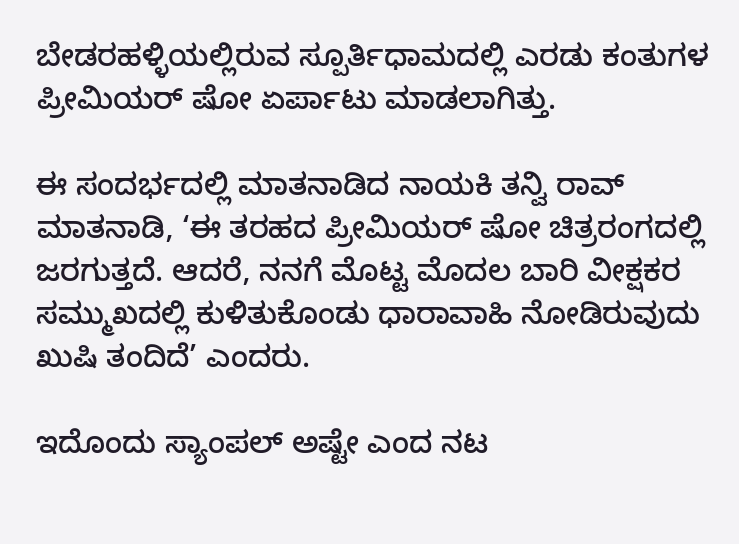ಬೇಡರಹಳ್ಳಿಯಲ್ಲಿರುವ ಸ್ಪೂರ್ತಿಧಾಮದಲ್ಲಿ ಎರಡು ಕಂತುಗಳ ಪ್ರೀಮಿಯರ್ ಷೋ ಏರ್ಪಾಟು ಮಾಡಲಾಗಿತ್ತು.

ಈ ಸಂದರ್ಭದಲ್ಲಿ ಮಾತನಾಡಿದ ನಾಯಕಿ ತನ್ವಿ ರಾವ್ ಮಾತನಾಡಿ, ‘ಈ ತರಹದ ಪ್ರೀಮಿಯರ್ ಷೋ ಚಿತ್ರರಂಗದಲ್ಲಿ ಜರಗುತ್ತದೆ. ಆದರೆ, ನನಗೆ ಮೊಟ್ಟ ಮೊದಲ ಬಾರಿ ವೀಕ್ಷಕರ ಸಮ್ಮುಖದಲ್ಲಿ ಕುಳಿತುಕೊಂಡು ಧಾರಾವಾಹಿ ನೋಡಿರುವುದು ಖುಷಿ ತಂದಿದೆ’ ಎಂದರು.

ಇದೊಂದು ಸ್ಯಾಂಪಲ್‍ ಅಷ್ಟೇ ಎಂದ ನಟ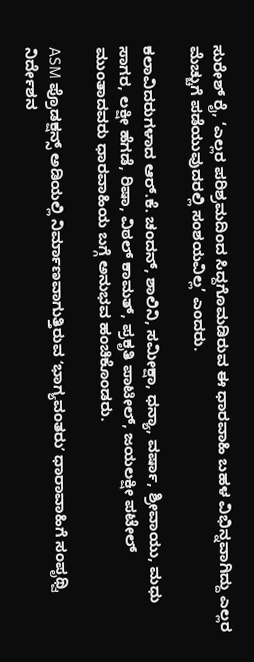ಸುರೇಶ್‍ ರೈ, ‘ಎಲ್ಲರ ಪರಿಶ್ರಮದಿಂದ ಸಿದ್ದಗೊಮಡಿರುವ ಈ ಧಾರವಾಹಿ ಬಹಳ ವಿಭಿನ್ನವಾಗಿದ್ದು ಎಲ್ಲರ ಮೆಚ್ಚುಗೆ ಪಡೆಯುವುದರಲ್ಲಿ ಸಂಶಯವಿಲ್ಲ’ ಎಂದರು.

ಕಲಾವಿದರುಗಳಾದ ಆರ್.ಕೆ. ಚಂದನ್, ಶಾಲಿನಿ, ಸಮೀಕ್ಷಾ, ಧನ್ಯಾ, ವರ್ಷಾ, ಶ್ರೀವಾಯು, ಮಧು ಸಾಗರ, ಲಕ್ಷೀ ಹೆಗಡೆ, ರಿಷಾ, ವಿಠಲ್‌ ಕಾಮತ್, ಪ್ರಕೃತಿ ಪಾಟೀಲ್, ಜಯಲಕ್ಷೀ ಪಟೇಲ್ ಮುಂತಾದವರು ಧಾರವಾಹಿಯ ಬಗ್ಗೆ ಅನುಭವ ಹಂಚಿಕೊಂಡರು.

ASM ಪ್ರೊಡಕ್ಷನ್ಸ್ ಅಡಿಯಲ್ಲಿ ನಿರ್ಮಾಣವಾಗುತ್ತಿರುವ ʻಭಾಗ್ಯವಂತರುʼ ಧಾರಾವಾಹಿಗೆ ಸಂಪೃಥ್ವಿ ನಿರ್ದೇಶನ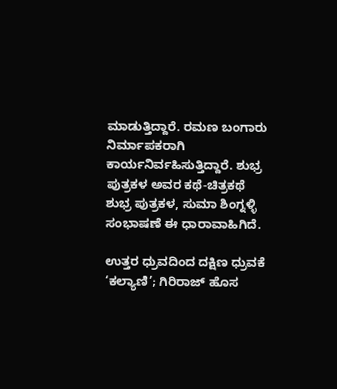ಮಾಡುತ್ತಿದ್ದಾರೆ. ರಮಣ ಬಂಗಾರು ನಿರ್ಮಾಪಕರಾಗಿ ಕಾರ್ಯನಿರ್ವಹಿಸುತ್ತಿದ್ದಾರೆ. ಶುಭ್ರ ಪುತ್ರಕಳ ಅವರ ಕಥೆ-ಚಿತ್ರಕಥೆ ಶುಭ್ರ ಪುತ್ರಕಳ, ಸುಮಾ ಶಿಂಗ್ನಳ್ಳಿ ಸಂಭಾಷಣೆ ಈ ಧಾರಾವಾಹಿಗಿದೆ.

ಉತ್ತರ ಧ್ರುವದಿಂದ ದಕ್ಷಿಣ ಧ್ರುವಕೆ ‘ಕಲ್ಯಾಣಿ’; ಗಿರಿರಾಜ್ ಹೊಸ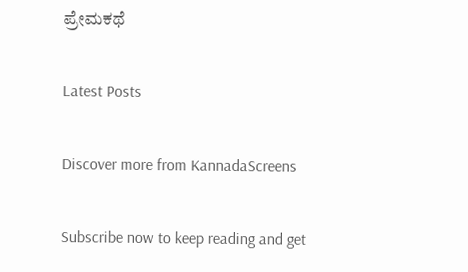ಪ್ರೇಮಕಥೆ

Latest Posts

Discover more from KannadaScreens

Subscribe now to keep reading and get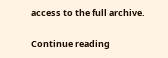access to the full archive.

Continue reading